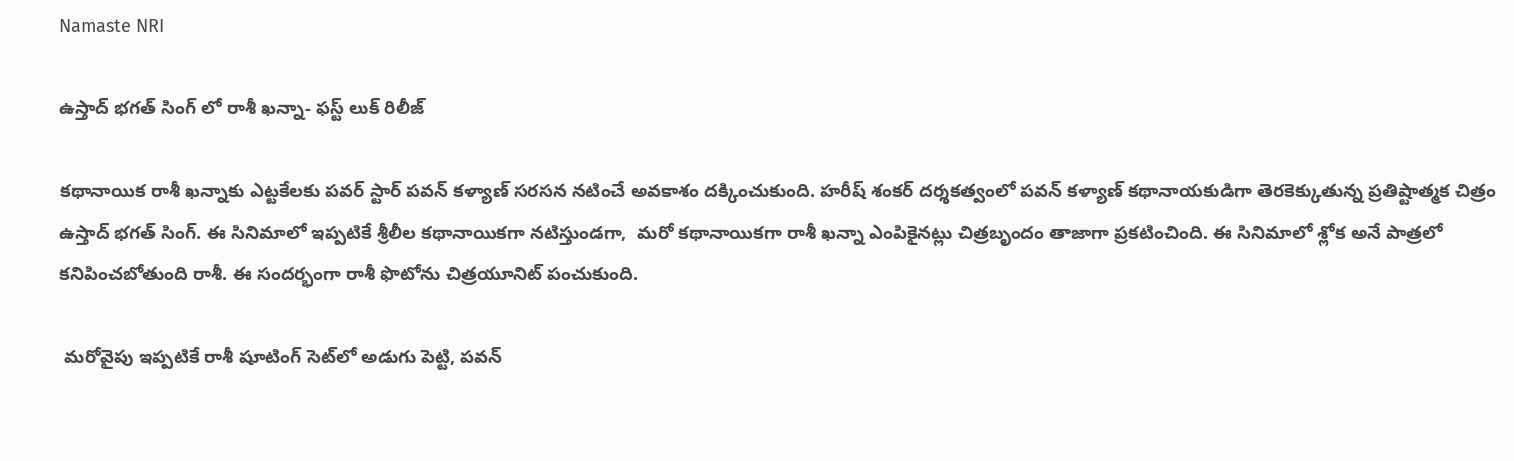Namaste NRI

ఉస్తాద్ భగత్ సింగ్ లో రాశీ ఖన్నా- ఫస్ట్ లుక్ రిలీజ్

కథానాయిక రాశీ ఖన్నాకు ఎట్టకేలకు పవర్ స్టార్ పవన్ కళ్యాణ్ సరసన నటించే అవకాశం దక్కించుకుంది. హరీష్ శంకర్ దర్శకత్వంలో పవన్ కళ్యాణ్ కథానాయకుడిగా తెరకెక్కుతున్న ప్రతిష్టాత్మక చిత్రం ఉస్తాద్ భగత్ సింగ్. ఈ సినిమాలో ఇప్ప‌టికే శ్రీలీల కథానాయిక‌గా న‌టిస్తుండ‌గా,  మ‌రో క‌థానాయిక‌గా రాశీ ఖన్నా ఎంపికైనట్లు చిత్ర‌బృందం తాజాగా ప్ర‌క‌టించింది. ఈ సినిమాలో శ్లోక అనే పాత్ర‌లో క‌నిపించ‌బోతుంది రాశీ. ఈ సంద‌ర్భంగా రాశీ ఫొటోను చిత్ర‌యూనిట్ పంచుకుంది.

 మ‌రోవైపు ఇప్పటికే రాశీ షూటింగ్ సెట్‌లో అడుగు పెట్టి, పవన్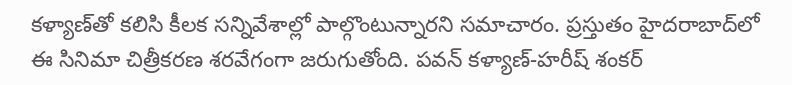కళ్యాణ్‌తో కలిసి కీలక సన్నివేశాల్లో పాల్గొంటున్నారని సమాచారం. ప్రస్తుతం హైదరాబాద్‌లో ఈ సినిమా చిత్రీకరణ శరవేగంగా జరుగుతోంది. పవన్ కళ్యాణ్-హరీష్ శంకర్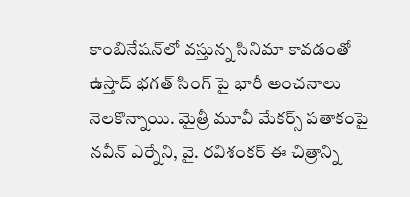కాంబినేషన్‌లో వస్తున్న సినిమా కావడంతో ఉస్తాద్ భగత్ సింగ్ పై భారీ అంచనాలు నెలకొన్నాయి. మైత్రీ మూవీ మేకర్స్ పతాకంపై నవీన్ ఎర్నేని, వై. రవిశంకర్ ఈ చిత్రాన్ని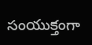సంయుక్తంగా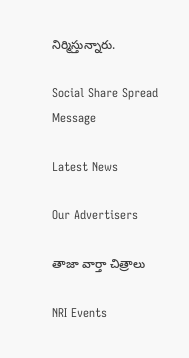నిర్మిస్తున్నారు.

Social Share Spread Message

Latest News

Our Advertisers

తాజా వార్తా చిత్రాలు

NRI Events